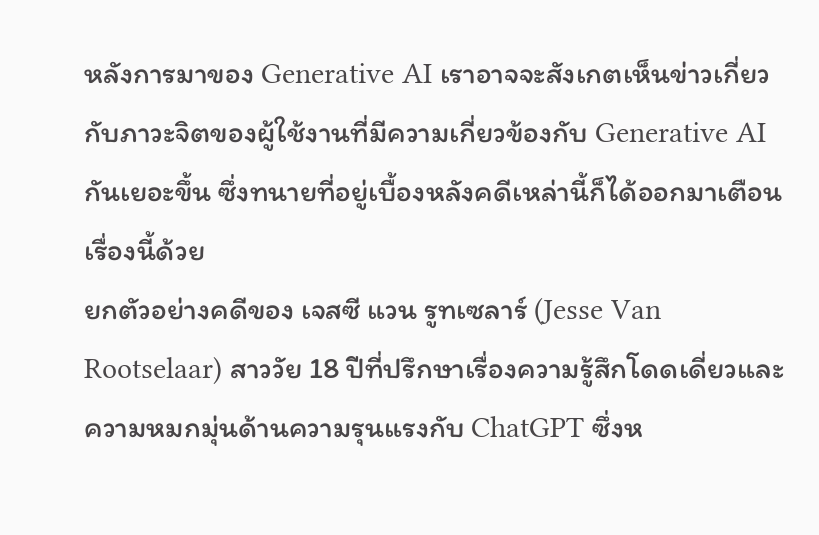หลังการมาของ Generative AI เราอาจจะสังเกตเห็นข่าวเกี่ยวกับภาวะจิตของผู้ใช้งานที่มีความเกี่ยวข้องกับ Generative AI กันเยอะขึ้น ซึ่งทนายที่อยู่เบื้องหลังคดีเหล่านี้ก็ได้ออกมาเตือนเรื่องนี้ด้วย
ยกตัวอย่างคดีของ เจสซี แวน รูทเซลาร์ (Jesse Van Rootselaar) สาววัย 18 ปีที่ปรึกษาเรื่องความรู้สึกโดดเดี่ยวและความหมกมุ่นด้านความรุนแรงกับ ChatGPT ซึ่งห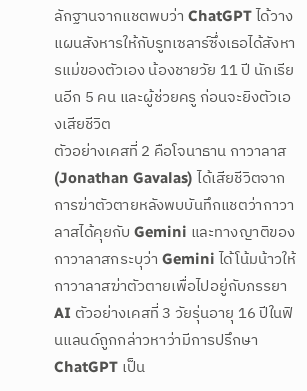ลักฐานจากแชตพบว่า ChatGPT ได้วางแผนสังหารให้กับรูทเซลาร์ซึ่งเธอได้สังหารแม่ของตัวเอง น้องชายวัย 11 ปี นักเรียนอีก 5 คน และผู้ช่วยครู ก่อนจะยิงตัวเองเสียชีวิต
ตัวอย่างเคสที่ 2 คือโจนาธาน กาวาลาส (Jonathan Gavalas) ได้เสียชีวิตจากการฆ่าตัวตายหลังพบบันทึกแชตว่ากาวาลาสได้คุยกับ Gemini และทางญาติของกาวาลาสกระบุว่า Gemini ได้โน้มน้าวให้กาวาลาสฆ่าตัวตายเพื่อไปอยู่กับภรรยา AI ตัวอย่างเคสที่ 3 วัยรุ่นอายุ 16 ปีในฟินแลนด์ถูกกล่าวหาว่ามีการปรึกษา ChatGPT เป็น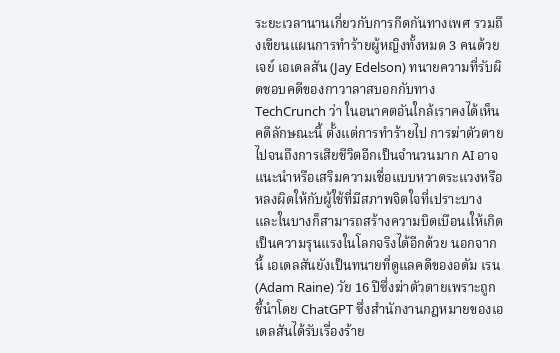ระยะเวลานานเกี่ยวกับการกีดกันทางเพศ รวมถึงเขียนแผนการทำร้ายผู้หญิงทั้งหมด 3 คนด้วย
เจย์ เอเดลสัน (Jay Edelson) ทนายความที่รับผิดชอบคดีของกาวาลาสบอกกับทาง TechCrunch ว่า ในอนาคตอันใกล้เราคงได้เห็นคดีลักษณะนี้ ตั้งแต่การทำร้ายไป การฆ่าตัวตาย ไปจนถึงการเสียชีวิตอีกเป็นจำนวนมาก AI อาจแนะนำหรือเสริมความเชื่อแบบหวาดระแวงหรือหลงผิดให้กับผู้ใช้ที่มีสภาพจิตใจที่เปราะบาง และในบางก็สามารถสร้างความบิดเบือนเให้เกิดเป็นความรุนแรงในโลกจริงได้อีกด้วย นอกจากนี้ เอเดลสันยังเป็นทนายที่ดูแลคดีของอดัม เรน (Adam Raine) วัย 16 ปีซึ่งฆ่าตัวตายเพราะถูกชี้นำโดย ChatGPT ซึ่งสำนักงานกฎหมายของเอเดลสันได้รับเรื่องร้าย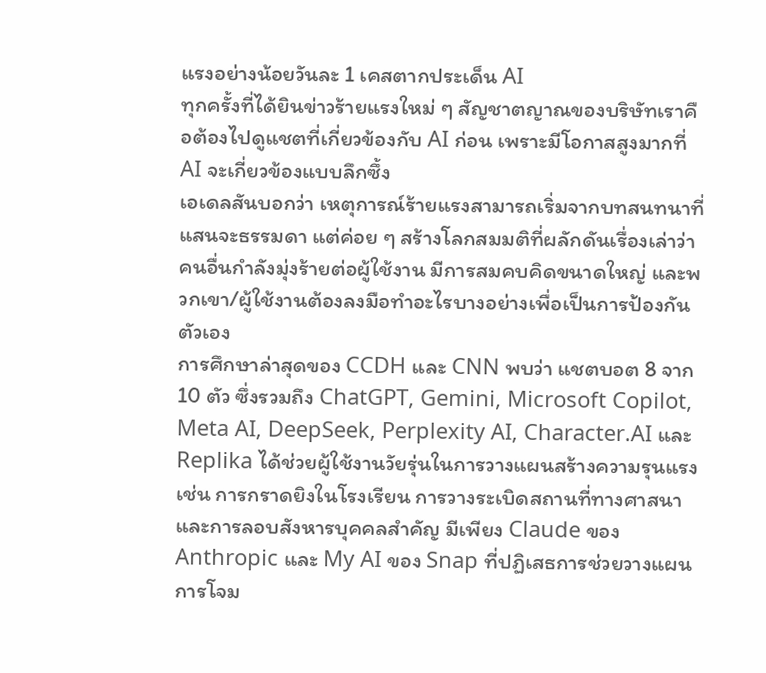แรงอย่างน้อยวันละ 1 เคสตากประเด็น AI
ทุกครั้งที่ได้ยินข่าวร้ายแรงใหม่ ๆ สัญชาตญาณของบริษัทเราคือต้องไปดูแชตที่เกี่ยวข้องกับ AI ก่อน เพราะมีโอกาสสูงมากที่ AI จะเกี่ยวข้องแบบลึกซึ้ง
เอเดลสันบอกว่า เหตุการณ์ร้ายแรงสามารถเริ่มจากบทสนทนาที่แสนจะธรรมดา แต่ค่อย ๆ สร้างโลกสมมติที่ผลักดันเรื่องเล่าว่าคนอื่นกำลังมุ่งร้ายต่อผู้ใช้งาน มีการสมคบคิดขนาดใหญ่ และพวกเขา/ผู้ใช้งานต้องลงมือทำอะไรบางอย่างเพื่อเป็นการป้องกันตัวเอง
การศึกษาล่าสุดของ CCDH และ CNN พบว่า แชตบอต 8 จาก 10 ตัว ซึ่งรวมถึง ChatGPT, Gemini, Microsoft Copilot, Meta AI, DeepSeek, Perplexity AI, Character.AI และ Replika ได้ช่วยผู้ใช้งานวัยรุ่นในการวางแผนสร้างความรุนแรง เช่น การกราดยิงในโรงเรียน การวางระเบิดสถานที่ทางศาสนา และการลอบสังหารบุคคลสำคัญ มีเพียง Claude ของ Anthropic และ My AI ของ Snap ที่ปฏิเสธการช่วยวางแผนการโจม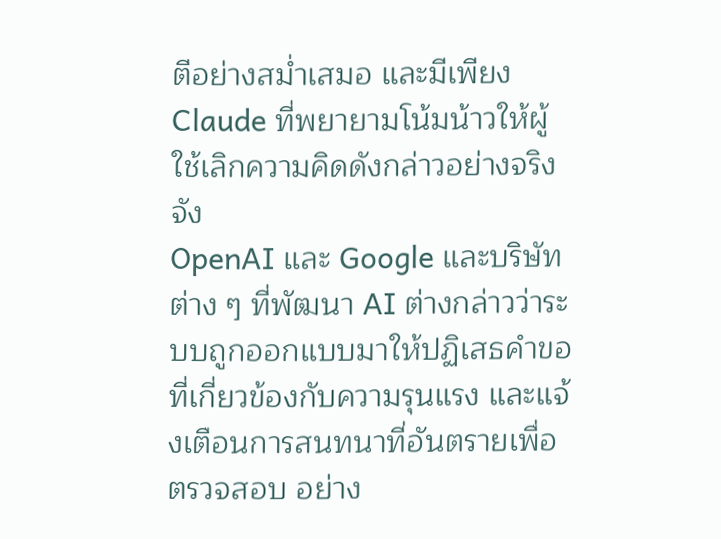ตีอย่างสม่ำเสมอ และมีเพียง Claude ที่พยายามโน้มน้าวให้ผู้ใช้เลิกความคิดดังกล่าวอย่างจริงจัง
OpenAI และ Google และบริษัทต่าง ๆ ที่พัฒนา AI ต่างกล่าวว่าระบบถูกออกแบบมาให้ปฏิเสธคำขอที่เกี่ยวข้องกับความรุนแรง และแจ้งเตือนการสนทนาที่อันตรายเพื่อตรวจสอบ อย่าง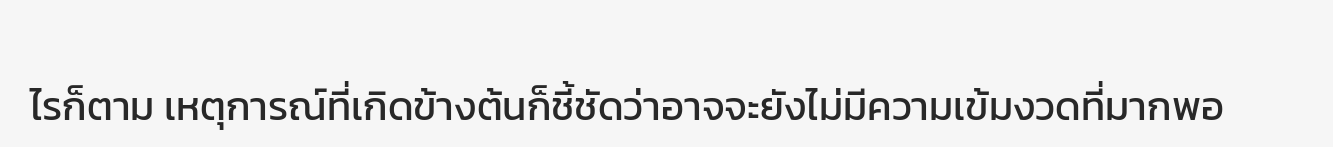ไรก็ตาม เหตุการณ์ที่เกิดข้างต้นก็ชี้ชัดว่าอาจจะยังไม่มีความเข้มงวดที่มากพอ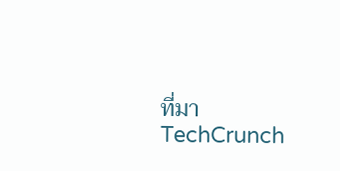ที่มา TechCrunch